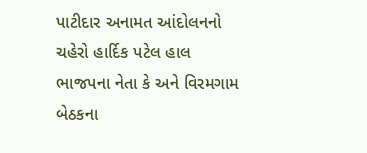પાટીદાર અનામત આંદોલનનો ચહેરો હાર્દિક પટેલ હાલ ભાજપના નેતા કે અને વિરમગામ બેઠકના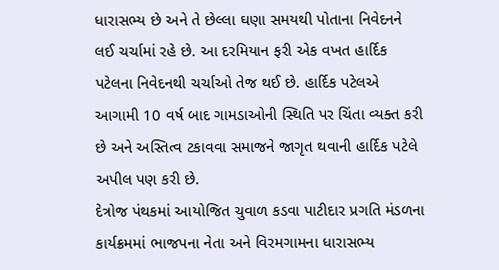ધારાસભ્ય છે અને તે છેલ્લા ઘણા સમયથી પોતાના નિવેદનને લઈ ચર્ચામાં રહે છે. આ દરમિયાન ફરી એક વખત હાર્દિક પટેલના નિવેદનથી ચર્ચાઓ તેજ થઈ છે. હાર્દિક પટેલએ આગામી 10 વર્ષ બાદ ગામડાઓની સ્થિતિ પર ચિંતા વ્યક્ત કરી છે અને અસ્તિત્વ ટકાવવા સમાજને જાગૃત થવાની હાર્દિક પટેલે અપીલ પણ કરી છે.
દેત્રોજ પંથકમાં આયોજિત ચુવાળ કડવા પાટીદાર પ્રગતિ મંડળના કાર્યક્રમમાં ભાજપના નેતા અને વિરમગામના ધારાસભ્ય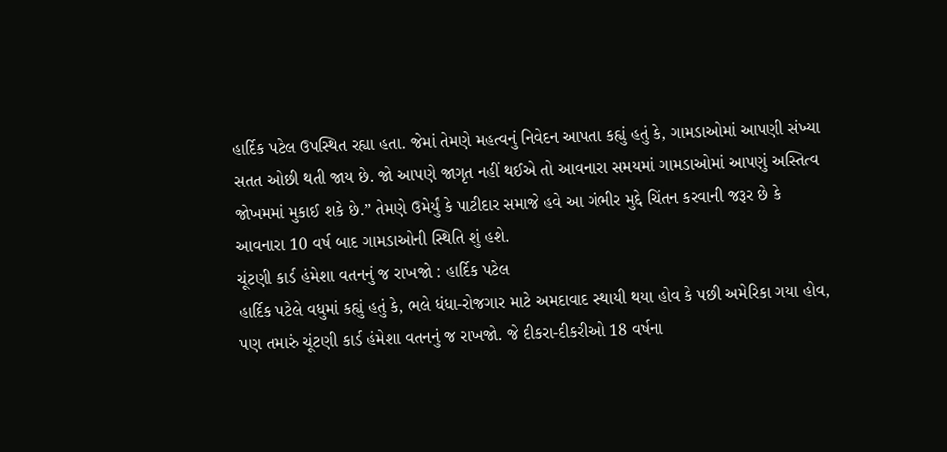હાર્દિક પટેલ ઉપસ્થિત રહ્યા હતા. જેમાં તેમણે મહત્વનું નિવેદન આપતા કહ્યું હતું કે, ગામડાઓમાં આપણી સંખ્યા સતત ઓછી થતી જાય છે. જો આપણે જાગૃત નહીં થઈએ તો આવનારા સમયમાં ગામડાઓમાં આપણું અસ્તિત્વ જોખમમાં મુકાઈ શકે છે.” તેમણે ઉમેર્યું કે પાટીદાર સમાજે હવે આ ગંભીર મુદ્દે ચિંતન કરવાની જરૂર છે કે આવનારા 10 વર્ષ બાદ ગામડાઓની સ્થિતિ શું હશે.
ચૂંટણી કાર્ડ હંમેશા વતનનું જ રાખજો : હાર્દિક પટેલ
હાર્દિક પટેલે વધુમાં કહ્યું હતું કે, ભલે ધંધા-રોજગાર માટે અમદાવાદ સ્થાયી થયા હોવ કે પછી અમેરિકા ગયા હોવ, પણ તમારું ચૂંટણી કાર્ડ હંમેશા વતનનું જ રાખજો. જે દીકરા-દીકરીઓ 18 વર્ષના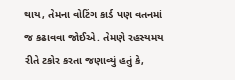થાય, તેમના વોટિંગ કાર્ડ પણ વતનમાં જ કઢાવવા જોઈએ. તેમણે રહસ્યમય રીતે ટકોર કરતા જણાવ્યું હતું કે,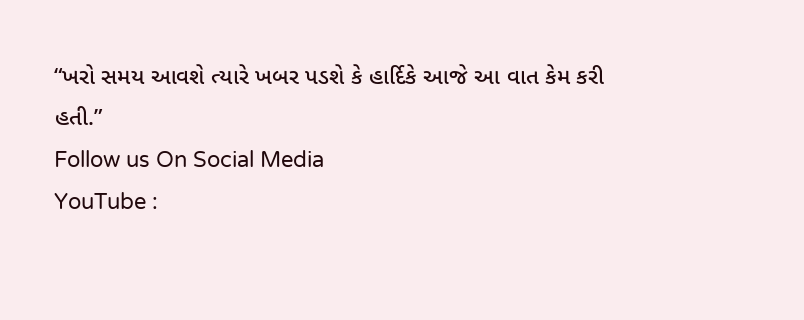“ખરો સમય આવશે ત્યારે ખબર પડશે કે હાર્દિકે આજે આ વાત કેમ કરી હતી.”
Follow us On Social Media
YouTube :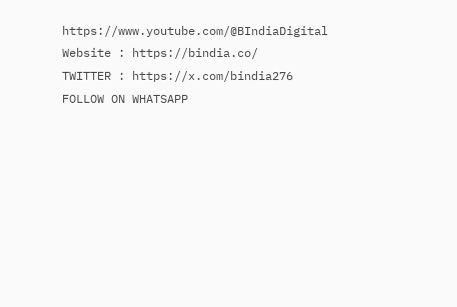https://www.youtube.com/@BIndiaDigital
Website : https://bindia.co/
TWITTER : https://x.com/bindia276
FOLLOW ON WHATSAPP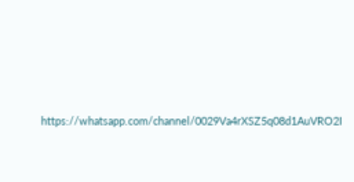https://whatsapp.com/channel/0029Va4rXSZ5q08d1AuVRO2I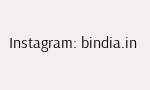Instagram: bindia.in